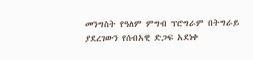መንግስት የዓለም ምግብ ፕሮግራም በትግራይ ያደረገውን የሰብአዊ ድጋፍ አደነቀ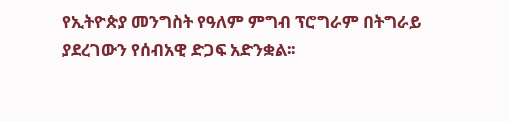የኢትዮጵያ መንግስት የዓለም ምግብ ፕሮግራም በትግራይ ያደረገውን የሰብአዊ ድጋፍ አድንቋል፡፡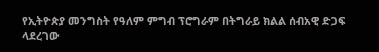የኢትዮጵያ መንግስት የዓለም ምግብ ፕሮግራም በትግራይ ክልል ሰብአዊ ድጋፍ ላደረገው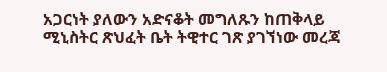አጋርነት ያለውን አድናቆት መግለጹን ከጠቅላይ ሚኒስትር ጽህፈት ቤት ትዊተር ገጽ ያገኘነው መረጃ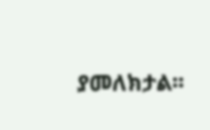ያመለክታል፡፡